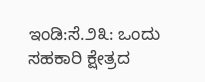ಇಂಡಿ:ಸೆ.೨೩: ಒಂದು ಸಹಕಾರಿ ಕ್ಷೇತ್ರದ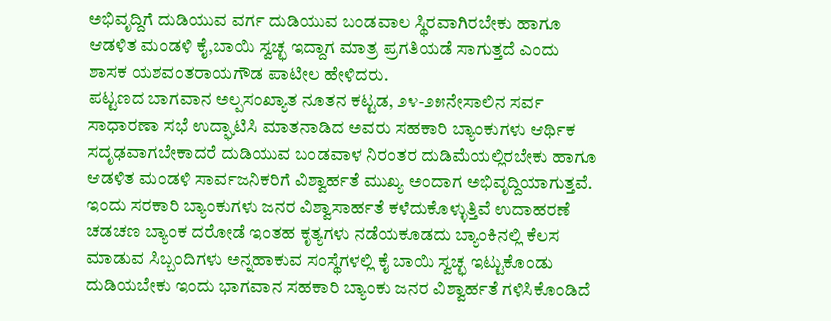ಅಭಿವೃದ್ದಿಗೆ ದುಡಿಯುವ ವರ್ಗ ದುಡಿಯುವ ಬಂಡವಾಲ ಸ್ಥಿರವಾಗಿರಬೇಕು ಹಾಗೂ ಆಡಳಿತ ಮಂಡಳಿ ಕೈ,ಬಾಯಿ ಸ್ವಚ್ಛ ಇದ್ದಾಗ ಮಾತ್ರ ಪ್ರಗತಿಯಡೆ ಸಾಗುತ್ತದೆ ಎಂದು ಶಾಸಕ ಯಶವಂತರಾಯಗೌಡ ಪಾಟೀಲ ಹೇಳಿದರು.
ಪಟ್ಟಣದ ಬಾಗವಾನ ಅಲ್ಪಸಂಖ್ಯಾತ ನೂತನ ಕಟ್ಟಡ, ೨೪-೨೫ನೇಸಾಲಿನ ಸರ್ವ ಸಾಧಾರಣಾ ಸಭೆ ಉದ್ಘಾಟಿಸಿ ಮಾತನಾಡಿದ ಅವರು ಸಹಕಾರಿ ಬ್ಯಾಂಕುಗಳು ಆರ್ಥಿಕ ಸದೃಢವಾಗಬೇಕಾದರೆ ದುಡಿಯುವ ಬಂಡವಾಳ ನಿರಂತರ ದುಡಿಮೆಯಲ್ಲಿರಬೇಕು ಹಾಗೂ ಆಡಳಿತ ಮಂಡಳಿ ಸಾರ್ವಜನಿಕರಿಗೆ ವಿಶ್ವಾರ್ಹತೆ ಮುಖ್ಯ ಅಂದಾಗ ಅಭಿವೃದ್ದಿಯಾಗುತ್ತವೆ. ಇಂದು ಸರಕಾರಿ ಬ್ಯಾಂಕುಗಳು ಜನರ ವಿಶ್ವಾಸಾರ್ಹತೆ ಕಳೆದುಕೊಳ್ಳುತ್ತಿವೆ ಉದಾಹರಣೆ ಚಡಚಣ ಬ್ಯಾಂಕ ದರೋಡೆ ಇಂತಹ ಕೃತ್ಯಗಳು ನಡೆಯಕೂಡದು ಬ್ಯಾಂಕಿನಲ್ಲಿ ಕೆಲಸ ಮಾಡುವ ಸಿಬ್ಬಂದಿಗಳು ಅನ್ನಹಾಕುವ ಸಂಸ್ಥೆಗಳಲ್ಲಿ ಕೈ ಬಾಯಿ ಸ್ವಚ್ಛ ಇಟ್ಟುಕೊಂಡು ದುಡಿಯಬೇಕು ಇಂದು ಭಾಗವಾನ ಸಹಕಾರಿ ಬ್ಯಾಂಕು ಜನರ ವಿಶ್ವಾರ್ಹತೆ ಗಳಿಸಿಕೊಂಡಿದೆ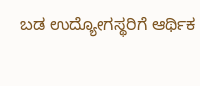ಬಡ ಉದ್ಯೋಗಸ್ಥರಿಗೆ ಆರ್ಥಿಕ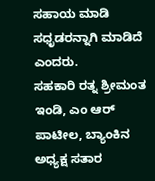ಸಹಾಯ ಮಾಡಿ ಸಧೃಡರನ್ನಾಗಿ ಮಾಡಿದೆ ಎಂದರು.
ಸಹಕಾರಿ ರತ್ನ ಶ್ರೀಮಂತ ಇಂಡಿ, ಎಂ ಆರ್ ಪಾಟೀಲ, ಬ್ಯಾಂಕಿನ ಅಧ್ಯಕ್ಷ ಸತಾರ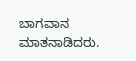ಬಾಗವಾನ ಮಾತನಾಡಿದರು.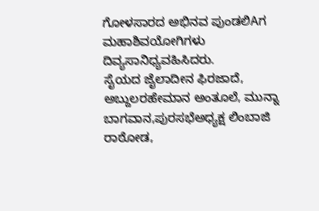ಗೋಳಸಾರದ ಅಭಿನವ ಪುಂಡಲಿAಗ ಮಹಾಶಿವಯೋಗಿಗಳು ದಿವ್ಯಸಾನಿಧ್ಯವಹಿಸಿದರು.
ಸೈಯದ ಜೈಲಾದೀನ ಫಿರಜಾದೆ, ಅಬ್ದುಲರಹೇಮಾನ ಅಂತೂಲೆ, ಮುನ್ನಾ ಬಾಗವಾನ,ಪುರಸಭೆಅಧ್ಯಕ್ಷ ಲಿಂಬಾಜಿ ರಾಠೋಡ,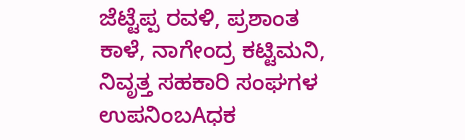ಜೆಟ್ಟೆಪ್ಪ ರವಳಿ, ಪ್ರಶಾಂತ ಕಾಳೆ, ನಾಗೇಂದ್ರ ಕಟ್ಟಿಮನಿ, ನಿವೃತ್ತ ಸಹಕಾರಿ ಸಂಘಗಳ ಉಪನಿಂಬAಧಕ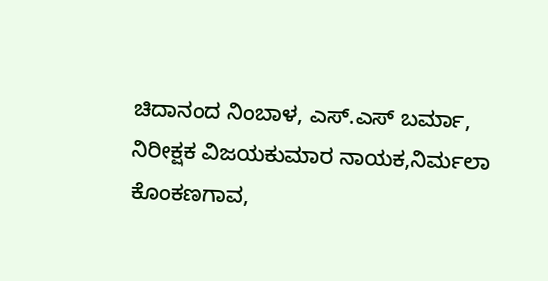ಚಿದಾನಂದ ನಿಂಬಾಳ, ಎಸ್.ಎಸ್ ಬರ್ಮಾ, ನಿರೀಕ್ಷಕ ವಿಜಯಕುಮಾರ ನಾಯಕ,ನಿರ್ಮಲಾ ಕೊಂಕಣಗಾವ,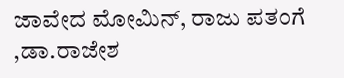ಜಾವೇದ ಮೋಮಿನ್, ರಾಜು ಪತಂಗೆ ,ಡಾ.ರಾಜೇಶ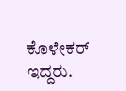ಕೊಳೇಕರ್ ಇದ್ದರು.